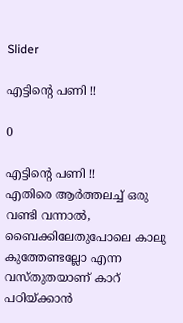Slider

എട്ടിന്‍റെ പണി !!

0

എട്ടിന്‍റെ പണി !!
എതിരെ ആര്‍ത്തലച്ച് ഒരു വണ്ടി വന്നാല്‍, ബൈക്കിലേതുപോലെ കാലു കുത്തേണ്ടല്ലോ എന്ന വസ്തുതയാണ് കാറ് പഠിയ്ക്കാന്‍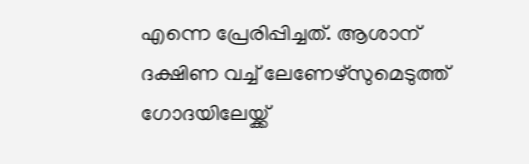എന്നെ പ്രേരിപ്പിച്ചത്. ആശാന് ദക്ഷിണ വച്ച് ലേണേഴ്സുമെടുത്ത് ഗോദയിലേയ്ക്ക്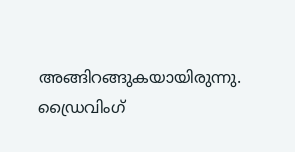അങ്ങിറങ്ങുകയായിരുന്നു.
ഡ്രൈവിംഗ്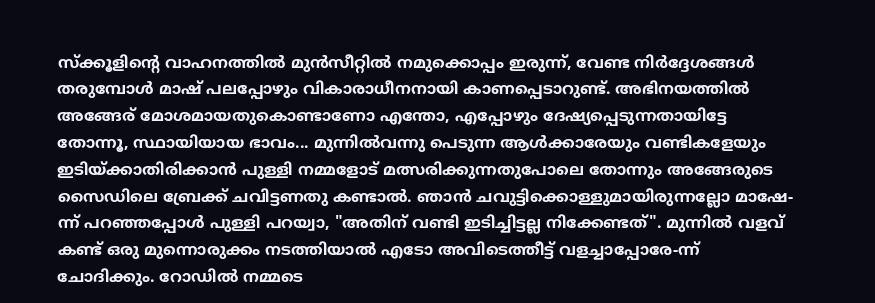സ്ക്കൂളിന്‍റെ വാഹനത്തില്‍ മുന്‍സീറ്റില്‍ നമുക്കൊപ്പം ഇരുന്ന്‍, വേണ്ട നിര്‍ദ്ദേശങ്ങള്‍ തരുമ്പോള്‍ മാഷ്‌ പലപ്പോഴും വികാരാധീനനായി കാണപ്പെടാറുണ്ട്. അഭിനയത്തില്‍ അങ്ങേര് മോശമായതുകൊണ്ടാണോ എന്തോ, എപ്പോഴും ദേഷ്യപ്പെടുന്നതായിട്ടേ തോന്നൂ, സ്ഥായിയായ ഭാവം... മുന്നില്‍വന്നു പെടുന്ന ആള്‍ക്കാരേയും വണ്ടികളേയും ഇടിയ്ക്കാതിരിക്കാന്‍ പുള്ളി നമ്മളോട് മത്സരിക്കുന്നതുപോലെ തോന്നും അങ്ങേരുടെ സൈഡിലെ ബ്രേക്ക് ചവിട്ടണതു കണ്ടാല്‍. ഞാന്‍ ചവുട്ടിക്കൊള്ളുമായിരുന്നല്ലോ മാഷേ-ന്ന് പറഞ്ഞപ്പോള്‍ പുള്ളി പറയ്വാ, "അതിന് വണ്ടി ഇടിച്ചിട്ടല്ല നിക്കേണ്ടത്". മുന്നില്‍ വളവ് കണ്ട് ഒരു മുന്നൊരുക്കം നടത്തിയാല്‍ എടോ അവിടെത്തീട്ട് വളച്ചാപ്പോരേ-ന്ന്‍ ചോദിക്കും. റോഡില്‍ നമ്മടെ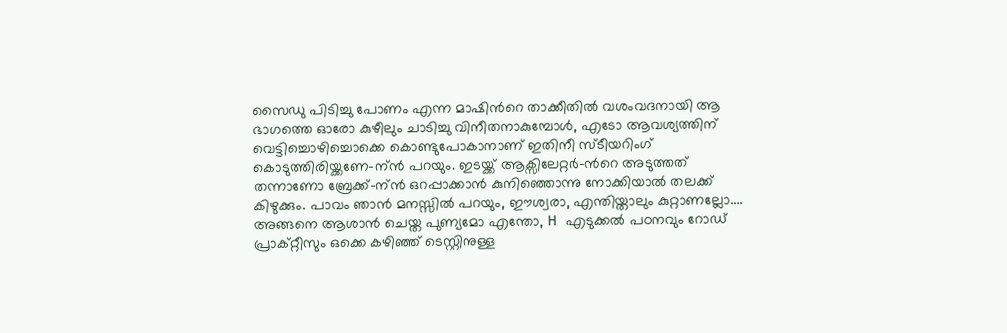സൈഡു പിടിച്ചു പോണം എന്ന മാഷിന്‍റെ താക്കീതില്‍ വശംവദനായി ആ ഭാഗത്തെ ഓരോ കുഴീലും ചാടിച്ചു വിനീതനാകുമ്പോള്‍, എടോ ആവശ്യത്തിന് വെട്ടിച്ചൊഴിച്ചൊക്കെ കൊണ്ടുപോകാനാണ് ഇതിനീ സ്ടീയറിംഗ് കൊടുത്തിരിയ്ക്കണേ-ന്ന്‍ പറയും. ഇടയ്ക്ക് ആക്സിലേറ്റര്‍-ന്‍റെ അടുത്തത് തന്നാണോ ബ്രേക്ക്-ന്ന്‍ ഒറപ്പാക്കാന്‍ കുനിഞ്ഞൊന്നു നോക്കിയാല്‍ തലക്ക് കിഴുക്കും. പാവം ഞാന്‍ മനസ്സില്‍ പറയും, ഈശ്വരാ, എന്തിയ്താലും കുറ്റാണല്ലോ....
അങ്ങനെ ആശാന്‍ ചെയ്ത പുണ്യമോ എന്തോ, H എടുക്കല്‍ പഠനവും റോഡ്‌ പ്രാക്റ്റീസും ഒക്കെ കഴിഞ്ഞ് ടെസ്റ്റിനുള്ള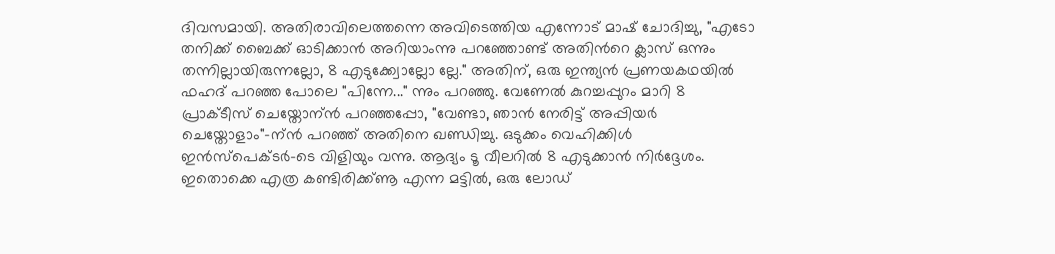ദിവസമായി. അതിരാവിലെത്തന്നെ അവിടെത്തിയ എന്നോട് മാഷ്‌ ചോദിച്ചു, "എടോ തനിക്ക് ബൈക്ക് ഓടിക്കാന്‍ അറിയാംന്നു പറഞ്ഞോണ്ട് അതിന്‍റെ ക്ലാസ് ഒന്നും തന്നില്ലായിരുന്നല്ലോ, 8 എടുക്ക്വോല്ലോ ല്ലേ." അതിന്, ഒരു ഇന്ത്യന്‍ പ്രണയകഥയില്‍ ഫഹദ് പറഞ്ഞ പോലെ "പിന്നേ..." ന്നും പറഞ്ഞു. വേണേല്‍ കുറച്ചപ്പുറം മാറി 8 പ്രാക്ടീസ് ചെയ്തോന്ന്‍ പറഞ്ഞപ്പോ, "വേണ്ടാ, ഞാന്‍ നേരിട്ട് അപ്പിയര്‍ ചെയ്തോളാം"-ന്ന്‍ പറഞ്ഞ് അതിനെ ഖണ്ഡിച്ചു. ഒടുക്കം വെഹിക്കിള്‍ ഇന്‍സ്പെക്ടര്‍-ടെ വിളിയും വന്നു. ആദ്യം ടൂ വീലറില്‍ 8 എടുക്കാന്‍ നിര്‍ദ്ദേശം. ഇതൊക്കെ എത്ര കണ്ടിരിക്ക്ണൂ എന്ന മട്ടില്‍, ഒരു ലോഡ്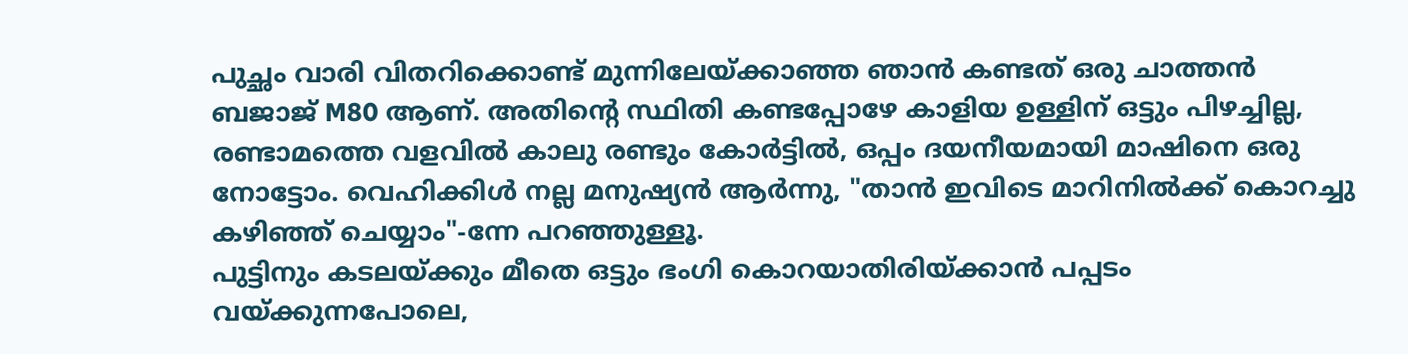പുച്ഛം വാരി വിതറിക്കൊണ്ട് മുന്നിലേയ്ക്കാഞ്ഞ ഞാന്‍ കണ്ടത് ഒരു ചാത്തന്‍ ബജാജ് M80 ആണ്. അതിന്റെ സ്ഥിതി കണ്ടപ്പോഴേ കാളിയ ഉള്ളിന് ഒട്ടും പിഴച്ചില്ല, രണ്ടാമത്തെ വളവില്‍ കാലു രണ്ടും കോര്‍ട്ടില്‍, ഒപ്പം ദയനീയമായി മാഷിനെ ഒരു നോട്ടോം. വെഹിക്കിള്‍ നല്ല മനുഷ്യന്‍ ആര്‍ന്നു, "താന്‍ ഇവിടെ മാറിനില്‍ക്ക് കൊറച്ചു കഴിഞ്ഞ് ചെയ്യാം"-ന്നേ പറഞ്ഞുള്ളൂ.
പുട്ടിനും കടലയ്ക്കും മീതെ ഒട്ടും ഭംഗി കൊറയാതിരിയ്ക്കാന്‍ പപ്പടം വയ്ക്കുന്നപോലെ,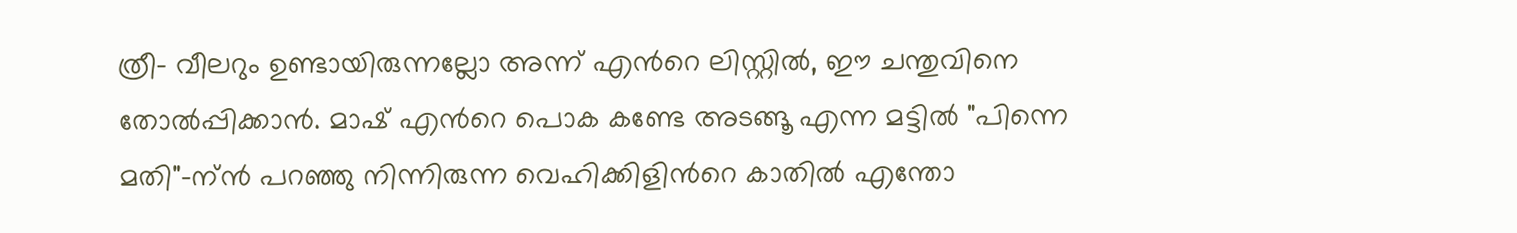ത്രീ- വീലറും ഉണ്ടായിരുന്നല്ലോ അന്ന് എന്‍റെ ലിസ്റ്റില്‍, ഈ ചന്തുവിനെ തോല്‍പ്പിക്കാന്‍. മാഷ്‌ എന്‍റെ പൊക കണ്ടേ അടങ്ങൂ എന്ന മട്ടില്‍ "പിന്നെ മതി"-ന്ന്‍ പറഞ്ഞു നിന്നിരുന്ന വെഹിക്കിളിന്‍റെ കാതില്‍ എന്തോ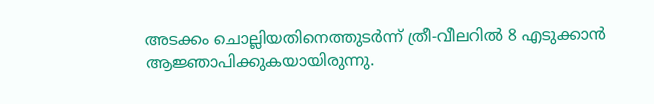അടക്കം ചൊല്ലിയതിനെത്തുടര്‍ന്ന് ത്രീ-വീലറില്‍ 8 എടുക്കാന്‍ ആജ്ഞാപിക്കുകയായിരുന്നു.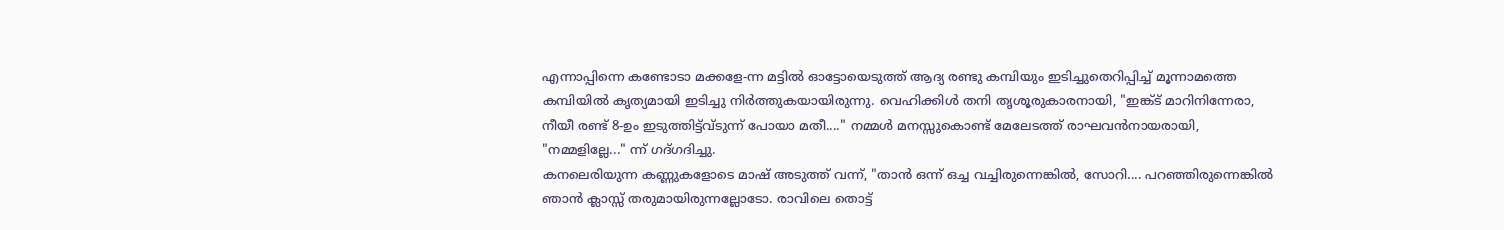എന്നാപ്പിന്നെ കണ്ടോടാ മക്കളേ-ന്ന മട്ടില്‍ ഓട്ടോയെടുത്ത് ആദ്യ രണ്ടു കമ്പിയും ഇടിച്ചുതെറിപ്പിച്ച് മൂന്നാമത്തെ കമ്പിയില്‍ കൃത്യമായി ഇടിച്ചു നിര്‍ത്തുകയായിരുന്നു. വെഹിക്കിള്‍ തനി തൃശൂരുകാരനായി, "ഇങ്ക്ട് മാറിനിന്നേരാ, നീയീ രണ്ട് 8-ഉം ഇടുത്തിട്ട്വ്ടുന്ന് പോയാ മതീ...." നമ്മള്‍ മനസ്സുകൊണ്ട് മേലേടത്ത് രാഘവന്‍നായരായി, "നമ്മളില്ലേ..." ന്ന്‍ ഗദ്ഗദിച്ചു.
കനലെരിയുന്ന കണ്ണുകളോടെ മാഷ്‌ അടുത്ത് വന്ന്‍, "താന്‍ ഒന്ന്‍ ഒച്ച വച്ചിരുന്നെങ്കില്‍, സോറി.... പറഞ്ഞിരുന്നെങ്കില്‍ ഞാന്‍ ക്ലാസ്സ് തരുമായിരുന്നല്ലോടോ. രാവിലെ തൊട്ട്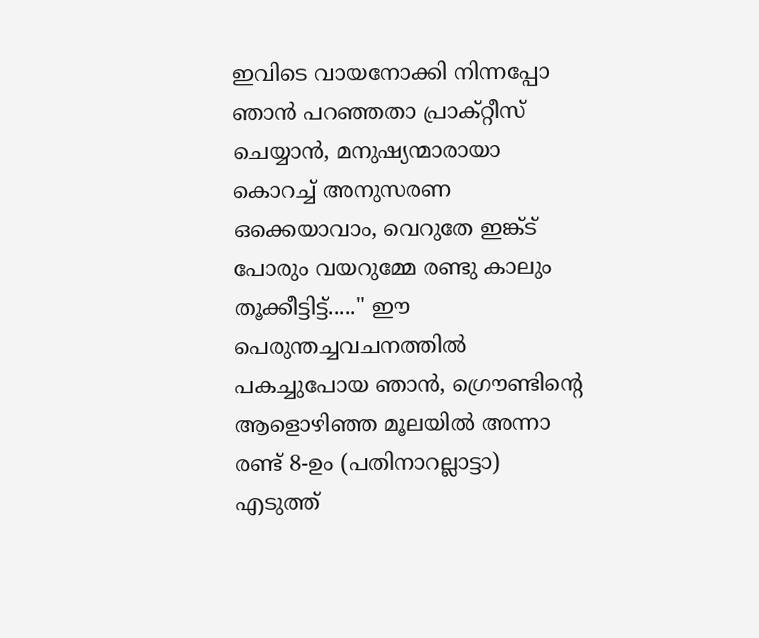ഇവിടെ വായനോക്കി നിന്നപ്പോ ഞാന്‍ പറഞ്ഞതാ പ്രാക്റ്റീസ് ചെയ്യാന്‍, മനുഷ്യന്മാരായാ കൊറച്ച് അനുസരണ ഒക്കെയാവാം, വെറുതേ ഇങ്ക്ട് പോരും വയറുമ്മേ രണ്ടു കാലും തൂക്കീട്ടിട്ട്....." ഈ പെരുന്തച്ചവചനത്തില്‍ പകച്ചുപോയ ഞാന്‍, ഗ്രൌണ്ടിന്‍റെ ആളൊഴിഞ്ഞ മൂലയില്‍ അന്നാ രണ്ട് 8-ഉം (പതിനാറല്ലാട്ടാ) എടുത്ത്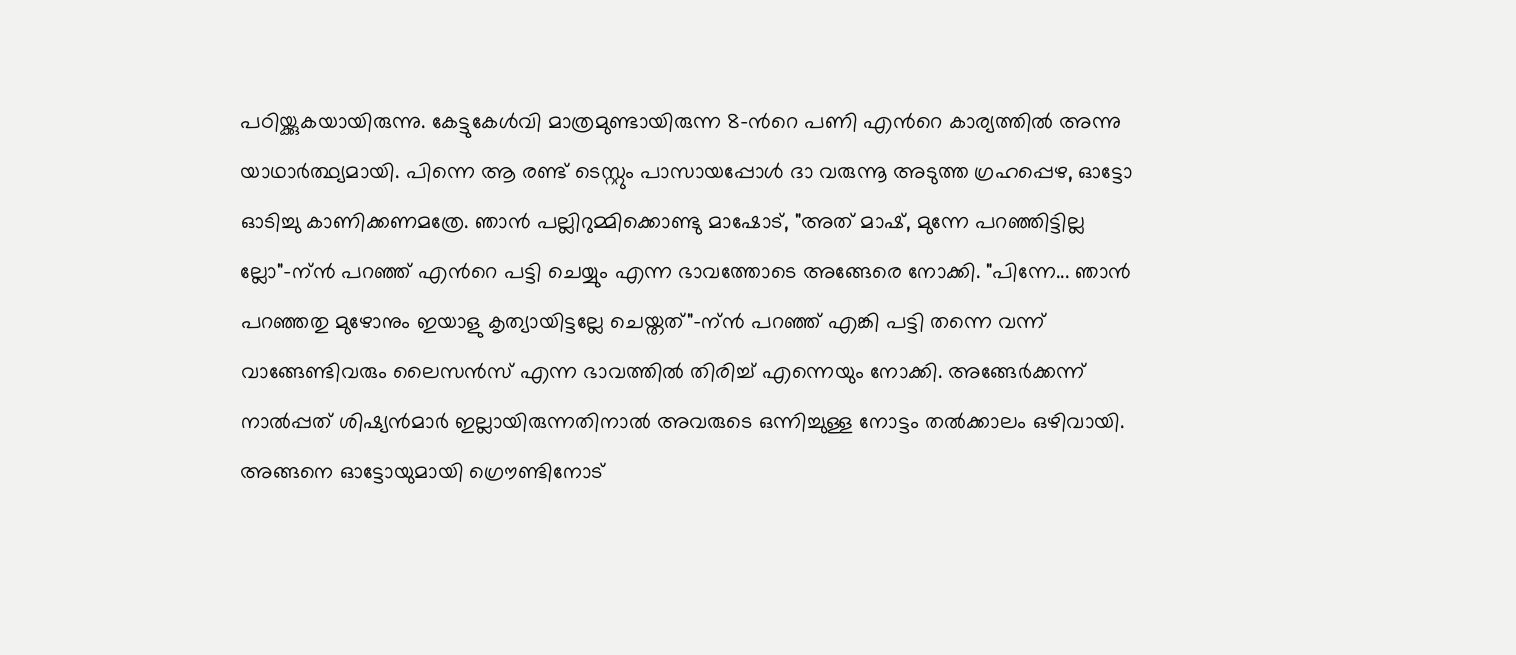പഠിയ്ക്കുകയായിരുന്നു. കേട്ടുകേള്‍വി മാത്രമുണ്ടായിരുന്ന 8-ന്‍റെ പണി എന്‍റെ കാര്യത്തില്‍ അന്നു യാഥാര്‍ത്ഥ്യമായി. പിന്നെ ആ രണ്ട് ടെസ്റ്റും പാസായപ്പോള്‍ ദാ വരുന്നൂ അടുത്ത ഗ്രഹപ്പെഴ, ഓട്ടോ ഓടിച്ചു കാണിക്കണമത്രേ. ഞാന്‍ പല്ലിറുമ്മിക്കൊണ്ടു മാഷോട്, "അത് മാഷ്‌, മുന്നേ പറഞ്ഞിട്ടില്ല ല്ലോ"-ന്ന്‍ പറഞ്ഞ് എന്‍റെ പട്ടി ചെയ്യും എന്ന ഭാവത്തോടെ അങ്ങേരെ നോക്കി. "പിന്നേ... ഞാന്‍ പറഞ്ഞതു മുഴോനും ഇയാളു കൃത്യായിട്ടല്ലേ ചെയ്തത്"-ന്ന്‍ പറഞ്ഞ് എങ്കി പട്ടി തന്നെ വന്ന് വാങ്ങേണ്ടിവരും ലൈസന്‍സ് എന്ന ഭാവത്തില്‍ തിരിച്ച് എന്നെയും നോക്കി. അങ്ങേര്‍ക്കന്ന് നാല്‍പ്പത് ശിഷ്യന്‍മാര്‍ ഇല്ലായിരുന്നതിനാല്‍ അവരുടെ ഒന്നിച്ചുള്ള നോട്ടം തല്‍ക്കാലം ഒഴിവായി.
അങ്ങനെ ഓട്ടോയുമായി ഗ്രൌണ്ടിനോട്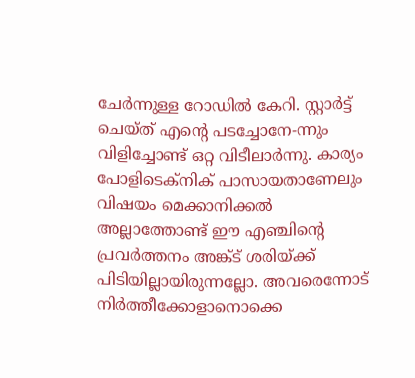ചേര്‍ന്നുള്ള റോഡില്‍ കേറി. സ്റ്റാര്‍ട്ട്‌ ചെയ്ത് എന്‍റെ പടച്ചോനേ-ന്നും വിളിച്ചോണ്ട് ഒറ്റ വിടീലാര്‍ന്നു. കാര്യം പോളിടെക്നിക് പാസായതാണേലും വിഷയം മെക്കാനിക്കല്‍ അല്ലാത്തോണ്ട് ഈ എഞ്ചിന്റെ പ്രവര്‍ത്തനം അങ്ക്ട് ശരിയ്ക്ക് പിടിയില്ലായിരുന്നല്ലോ. അവരെന്നോട് നിര്‍ത്തീക്കോളാനൊക്കെ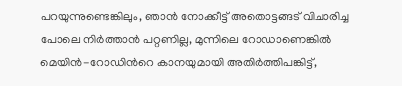പറയുന്നുണ്ടെങ്കിലും, ഞാന്‍ നോക്കീട്ട് അതൊട്ടങ്ങട് വിചാരിച്ച പോലെ നിര്‍ത്താന്‍ പറ്റണില്ല, മുന്നിലെ റോഡാണെങ്കില്‍ മെയിന്‍-റോഡിന്‍റെ കാനയുമായി അതിര്‍ത്തിപങ്കിട്ട്,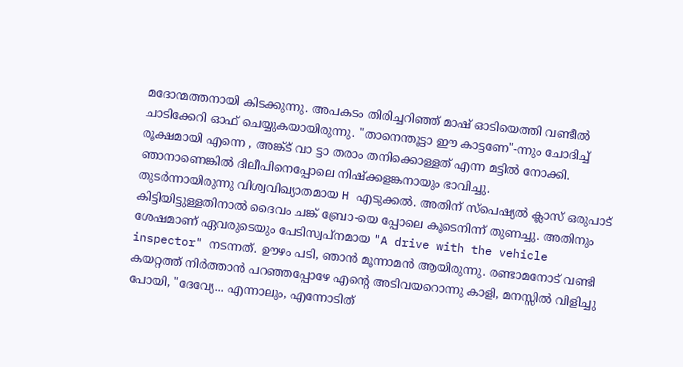മദോന്മത്തനായി കിടക്കുന്നു. അപകടം തിരിച്ചറിഞ്ഞ് മാഷ്‌ ഓടിയെത്തി വണ്ടീല്‍ ചാടിക്കേറി ഓഫ് ചെയ്യുകയായിരുന്നു. "താനെന്തൂട്ടാ ഈ കാട്ടണേ"-ന്നും ചോദിച്ച് രൂക്ഷമായി എന്നെ , അങ്ക്ട് വാ ട്ടാ തരാം തനിക്കൊള്ളത് എന്ന മട്ടില്‍ നോക്കി. ഞാനാണെങ്കില്‍ ദിലീപിനെപ്പോലെ നിഷ്ക്കളങ്കനായും ഭാവിച്ചു.
തുടര്‍ന്നായിരുന്നു വിശ്വവിഖ്യാതമായ H എടുക്കല്‍. അതിന് സ്പെഷ്യല്‍ ക്ലാസ് ഒരുപാട് കിട്ടിയിട്ടുള്ളതിനാല്‍ ദൈവം ചങ്ക് ബ്രോ-യെ പ്പോലെ കൂടെനിന്ന് തുണച്ചു. അതിനും ശേഷമാണ് ഏവരുടെയും പേടിസ്വപ്നമായ "A drive with the vehicle inspector" നടന്നത്. ഊഴം പടി, ഞാന്‍ മൂന്നാമന്‍ ആയിരുന്നു. രണ്ടാമനോട് വണ്ടി കയറ്റത്ത് നിര്‍ത്താന്‍ പറഞ്ഞപ്പോഴേ എന്‍റെ അടിവയറൊന്നു കാളി, മനസ്സില്‍ വിളിച്ചു പോയി, "ദേവ്യേ... എന്നാലും, എന്നോടിത്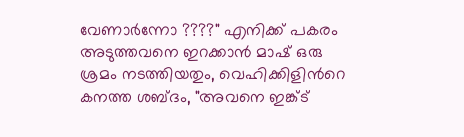വേണാര്‍ന്നോ ????" എനിക്ക് പകരം അടുത്തവനെ ഇറക്കാന്‍ മാഷ്‌ ഒരു ശ്രമം നടത്തിയതും, വെഹിക്കിളിന്‍റെ കനത്ത ശബ്ദം, "അവനെ ഇങ്ക്ട്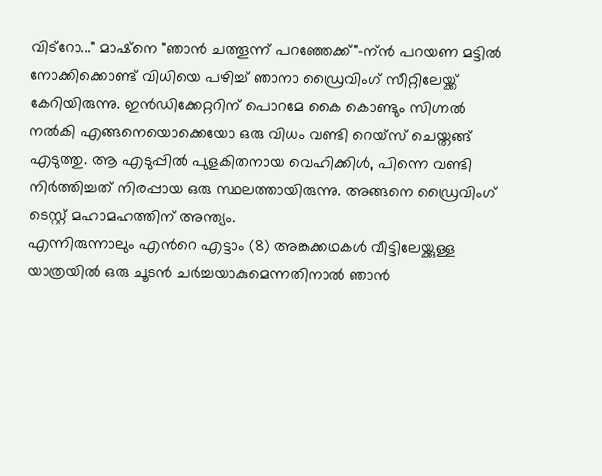വിട്റോ..." മാഷ്‌നെ "ഞാന്‍ ചത്തൂന്ന് പറഞ്ഞേക്ക്"-ന്ന്‍ പറയണ മട്ടില്‍ നോക്കിക്കൊണ്ട് വിധിയെ പഴിച്ച് ഞാനാ ഡ്രൈവിംഗ് സീറ്റിലേയ്ക്ക് കേറിയിരുന്നു. ഇന്‍ഡിക്കേറ്ററിന് പൊറമേ കൈ കൊണ്ടും സിഗ്നല്‍ നല്‍കി എങ്ങനെയൊക്കെയോ ഒരു വിധം വണ്ടി റെയ്സ് ചെയ്തങ്ങ് എടുത്തു. ആ എടുപ്പില്‍ പുളകിതനായ വെഹിക്കിള്‍, പിന്നെ വണ്ടി നിര്‍ത്തിച്ചത് നിരപ്പായ ഒരു സ്ഥലത്തായിരുന്നു. അങ്ങനെ ഡ്രൈവിംഗ് ടെസ്റ്റ്‌ മഹാമഹത്തിന് അന്ത്യം.
എന്നിരുന്നാലും എന്‍റെ എട്ടാം (8) അങ്കക്കഥകള്‍ വീട്ടിലേയ്ക്കുള്ള യാത്രയില്‍ ഒരു ചൂടന്‍ ചര്‍ച്ചയാകുമെന്നതിനാല്‍ ഞാന്‍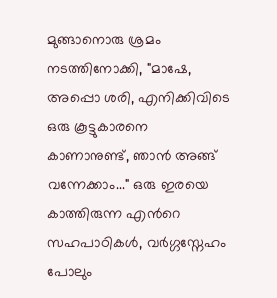മുങ്ങാനൊരു ശ്രമം നടത്തിനോക്കി, "മാഷേ, അപ്പൊ ശരി, എനിക്കിവിടെ ഒരു കൂട്ടുകാരനെ കാണാനുണ്ട്, ഞാന്‍ അങ്ങ് വന്നേക്കാം..." ഒരു ഇരയെ കാത്തിരുന്ന എന്‍റെ സഹപാഠികള്‍, വര്‍ഗ്ഗസ്നേഹം പോലും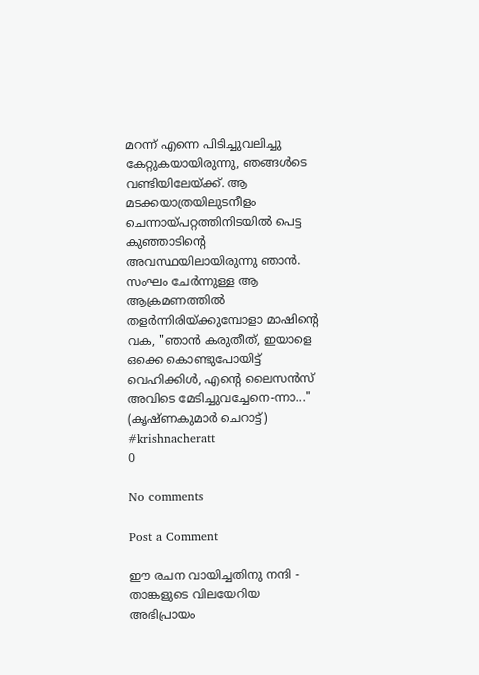മറന്ന് എന്നെ പിടിച്ചുവലിച്ചു കേറ്റുകയായിരുന്നു, ഞങ്ങള്‍ടെ വണ്ടിയിലേയ്ക്ക്. ആ മടക്കയാത്രയിലുടനീളം ചെന്നായ്പറ്റത്തിനിടയില്‍ പെട്ട കുഞ്ഞാടിന്‍റെ അവസ്ഥയിലായിരുന്നു ഞാന്‍. സംഘം ചേര്‍ന്നുള്ള ആ ആക്രമണത്തില്‍ തളര്‍ന്നിരിയ്ക്കുമ്പോളാ മാഷിന്‍റെ വക, "ഞാന്‍ കരുതീത്, ഇയാളെ ഒക്കെ കൊണ്ടുപോയിട്ട് വെഹിക്കിള്‍, എന്‍റെ ലൈസന്‍സ് അവിടെ മേടിച്ചുവച്ചേനെ-ന്നാ..."
(കൃഷ്ണകുമാര്‍ ചെറാട്ട്)
#krishnacheratt
0

No comments

Post a Comment

ഈ രചന വായിച്ചതിനു നന്ദി - താങ്കളുടെ വിലയേറിയ അഭിപ്രായം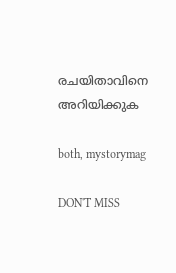രചയിതാവിനെ അറിയിക്കുക

both, mystorymag

DON'T MISS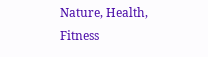Nature, Health, Fitness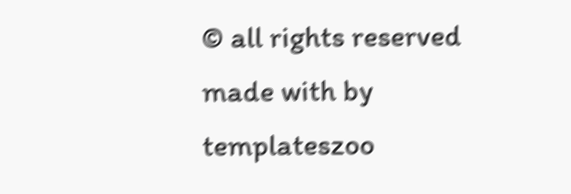© all rights reserved
made with by templateszoo